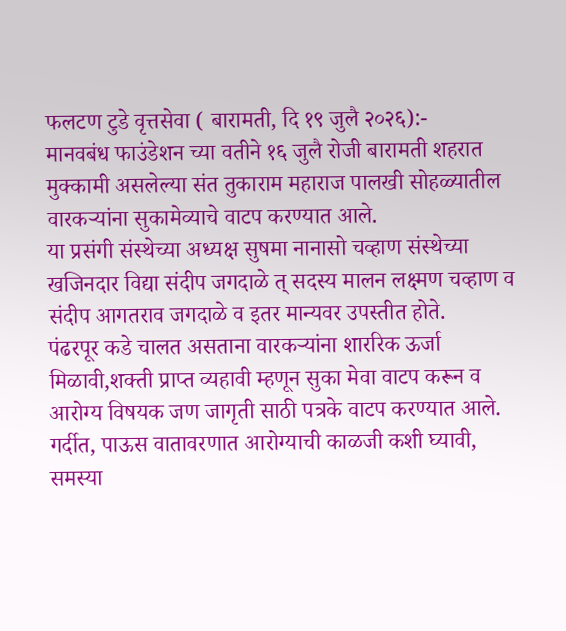फलटण टुडे वृत्तसेवा ( बारामती, दि १९ जुलै २०२६):-
मानवबंध फाउंडेशन च्या वतीने १६ जुलै रोजी बारामती शहरात मुक्कामी असलेल्या संत तुकाराम महाराज पालखी सोहळ्यातील वारकऱ्यांना सुकामेव्याचे वाटप करण्यात आले.
या प्रसंगी संस्थेच्या अध्यक्ष सुषमा नानासो चव्हाण संस्थेच्या खजिनदार विद्या संदीप जगदाळे त् सदस्य मालन लक्ष्मण चव्हाण व संदीप आगतराव जगदाळे व इतर मान्यवर उपस्तीत होते.
पंढरपूर कडे चालत असताना वारकऱ्यांना शाररिक ऊर्जा मिळावी,शक्ती प्राप्त व्यहावी म्हणून सुका मेवा वाटप करून व आरोग्य विषयक जण जागृती साठी पत्रके वाटप करण्यात आले.
गर्दीत, पाऊस वातावरणात आरोग्याची काळजी कशी घ्यावी, समस्या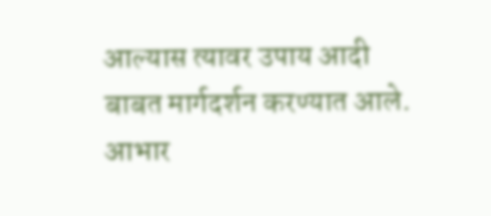आल्यास त्यावर उपाय आदी बाबत मार्गदर्शन करण्यात आले.
आभार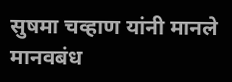सुषमा चव्हाण यांनी मानले
मानवबंध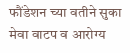फौंडेशन च्या वतीने सुका मेवा वाटप व आरोग्य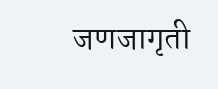जणजागृती